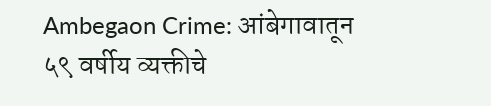Ambegaon Crime: आंबेगावातून ५९ वर्षीय व्यक्तीचे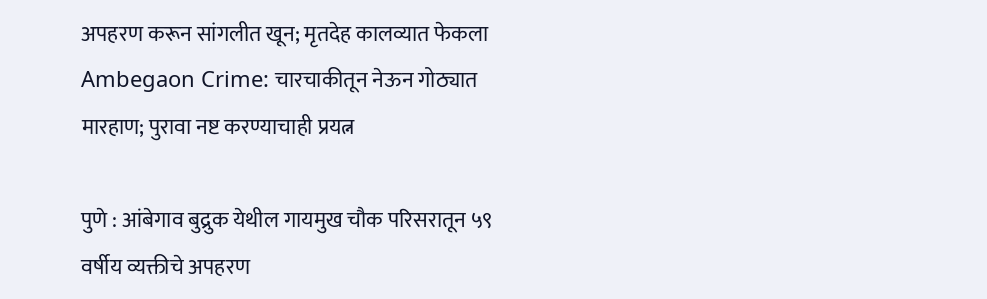अपहरण करून सांगलीत खून; मृतदेह कालव्यात फेकला
Ambegaon Crime: चारचाकीतून नेऊन गोठ्यात मारहाण; पुरावा नष्ट करण्याचाही प्रयत्न

पुणे : आंबेगाव बुद्रुक येथील गायमुख चौक परिसरातून ५९ वर्षीय व्यक्तीचे अपहरण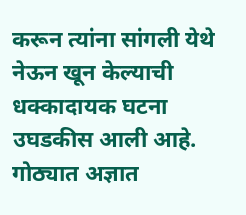करून त्यांना सांगली येथे नेऊन खून केल्याची धक्कादायक घटना उघडकीस आली आहे.
गोठ्यात अज्ञात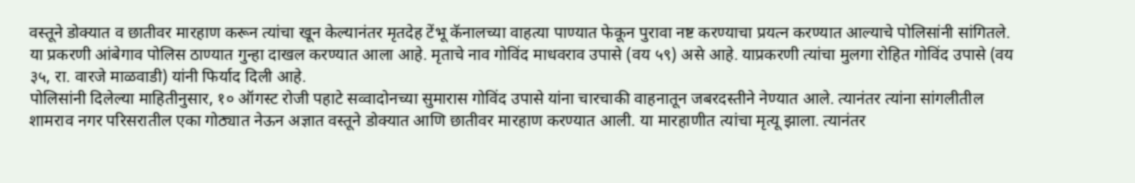वस्तूने डोक्यात व छातीवर मारहाण करून त्यांचा खून केल्यानंतर मृतदेह टेंभू कॅनालच्या वाहत्या पाण्यात फेकून पुरावा नष्ट करण्याचा प्रयत्न करण्यात आल्याचे पोलिसांनी सांगितले.
या प्रकरणी आंबेगाव पोलिस ठाण्यात गुन्हा दाखल करण्यात आला आहे. मृताचे नाव गोविंद माधवराव उपासे (वय ५९) असे आहे. याप्रकरणी त्यांचा मुलगा रोहित गोविंद उपासे (वय ३५, रा. वारजे माळवाडी) यांनी फिर्याद दिली आहे.
पोलिसांनी दिलेल्या माहितीनुसार, १० ऑगस्ट रोजी पहाटे सव्वादोनच्या सुमारास गोविंद उपासे यांना चारचाकी वाहनातून जबरदस्तीने नेण्यात आले. त्यानंतर त्यांना सांगलीतील शामराव नगर परिसरातील एका गोठ्यात नेऊन अज्ञात वस्तूने डोक्यात आणि छातीवर मारहाण करण्यात आली. या मारहाणीत त्यांचा मृत्यू झाला. त्यानंतर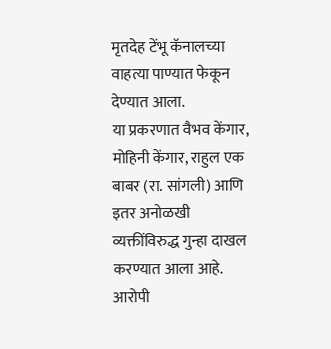मृतदेह टेंभू कॅनालच्या वाहत्या पाण्यात फेकून देण्यात आला.
या प्रकरणात वैभव केंगार, मोहिनी केंगार, राहुल एक बाबर (रा. सांगली) आणि इतर अनोळखी व्यक्तींविरुद्ध गुन्हा दाखल करण्यात आला आहे. आरोपी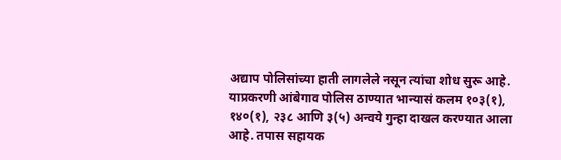अद्याप पोलिसांच्या हाती लागलेले नसून त्यांचा शोध सुरू आहे.
याप्रकरणी आंबेगाव पोलिस ठाण्यात भान्यासं कलम १०३(१), १४०(१), २३८ आणि ३(५) अन्वये गुन्हा दाखल करण्यात आला आहे. तपास सहायक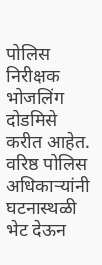पोलिस निरीक्षक भोजलिंग दोडमिसे करीत आहेत. वरिष्ठ पोलिस अधिकाऱ्यांनी घटनास्थळी भेट देऊन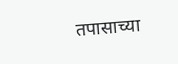तपासाच्या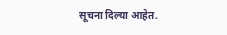सूचना दिल्या आहेत.